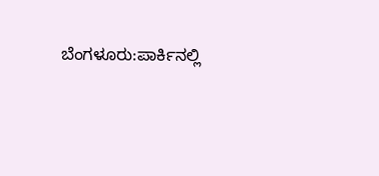ಬೆಂಗಳೂರು:ಪಾರ್ಕಿನಲ್ಲಿ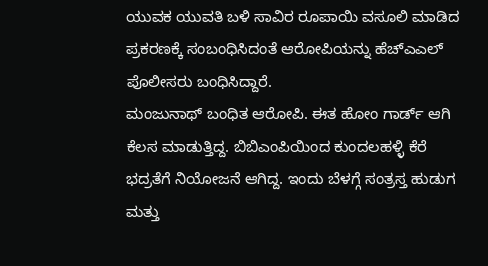ಯುವಕ ಯುವತಿ ಬಳಿ ಸಾವಿರ ರೂಪಾಯಿ ವಸೂಲಿ ‌ಮಾಡಿದ ಪ್ರಕರಣಕ್ಕೆ ಸಂಬಂಧಿಸಿದಂತೆ ಆರೋಪಿಯನ್ನು ಹೆಚ್ಎಎಲ್ ಪೊಲೀಸರು ಬಂಧಿಸಿದ್ದಾರೆ.
ಮಂಜುನಾಥ್ ಬಂಧಿತ ಆರೋಪಿ. ಈತ ಹೋಂ ಗಾರ್ಡ್ ಆಗಿ ಕೆಲಸ ಮಾಡುತ್ತಿದ್ದ. ಬಿಬಿಎಂಪಿಯಿಂದ ಕುಂದಲಹಳ್ಳಿ ಕೆರೆ ಭದ್ರತೆಗೆ ನಿಯೋಜನೆ ಆಗಿದ್ದ. ಇಂದು ಬೆಳಗ್ಗೆ ಸಂತ್ರಸ್ತ ಹುಡುಗ ಮತ್ತು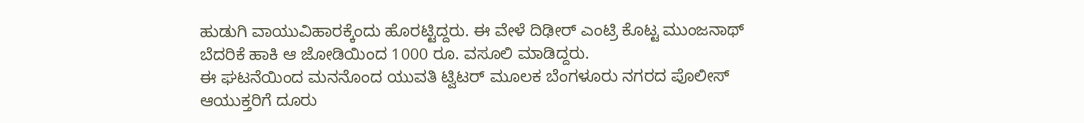ಹುಡುಗಿ ವಾಯುವಿಹಾರಕ್ಕೆಂದು ಹೊರಟ್ಟಿದ್ದರು. ಈ ವೇಳೆ ದಿಢೀರ್ ಎಂಟ್ರಿ ಕೊಟ್ಟ ಮುಂಜನಾಥ್ ಬೆದರಿಕೆ ಹಾಕಿ ಆ ಜೋಡಿಯಿಂದ 1000 ರೂ. ವಸೂಲಿ ಮಾಡಿದ್ದರು.
ಈ ಘಟನೆಯಿಂದ ಮನನೊಂದ ಯುವತಿ ಟ್ವಿಟರ್ ಮೂಲಕ ಬೆಂಗಳೂರು ನಗರದ ಪೊಲೀಸ್ ಆಯುಕ್ತರಿಗೆ ದೂರು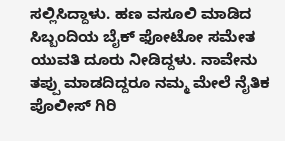ಸಲ್ಲಿಸಿದ್ದಾಳು. ಹಣ ವಸೂಲಿ ಮಾಡಿದ ಸಿಬ್ಬಂದಿಯ ಬೈಕ್ ಫೋಟೋ ಸಮೇತ ಯುವತಿ ದೂರು ನೀಡಿದ್ದಳು. ನಾವೇನು ತಪ್ಪು ಮಾಡದಿದ್ದರೂ ನಮ್ಮ ಮೇಲೆ ನೈತಿಕ ಪೊಲೀಸ್ ಗಿರಿ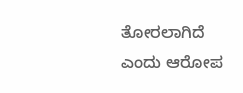ತೋರಲಾಗಿದೆ ಎಂದು ಆರೋಪ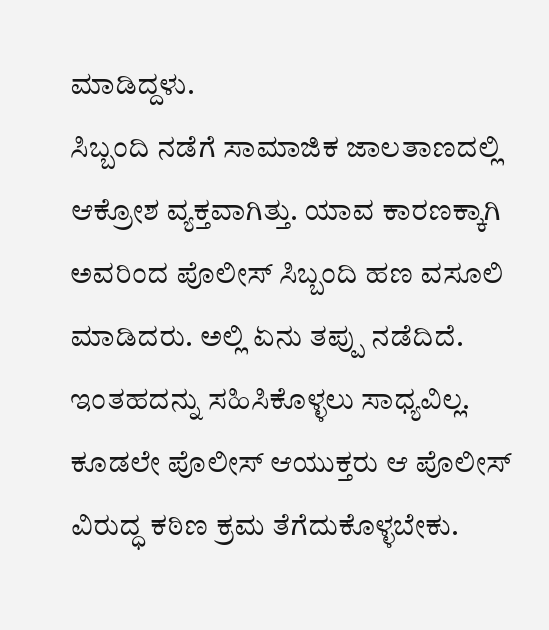ಮಾಡಿದ್ದಳು.
ಸಿಬ್ಬಂದಿ ನಡೆಗೆ ಸಾಮಾಜಿಕ ಜಾಲತಾಣದಲ್ಲಿ ಆಕ್ರೋಶ ವ್ಯಕ್ತವಾಗಿತ್ತು. ಯಾವ ಕಾರಣಕ್ಕಾಗಿ ಅವರಿಂದ ಪೊಲೀಸ್ ಸಿಬ್ಬಂದಿ ಹಣ ವಸೂಲಿ ಮಾಡಿದರು. ಅಲ್ಲಿ ಏನು ತಪ್ಪು ನಡೆದಿದೆ. ಇಂತಹದನ್ನು ಸಹಿಸಿಕೊಳ್ಳಲು ಸಾಧ್ಯವಿಲ್ಲ. ಕೂಡಲೇ ಪೊಲೀಸ್ ಆಯುಕ್ತರು ಆ ಪೊಲೀಸ್ ವಿರುದ್ಧ ಕಠಿಣ ಕ್ರಮ ತೆಗೆದುಕೊಳ್ಳಬೇಕು.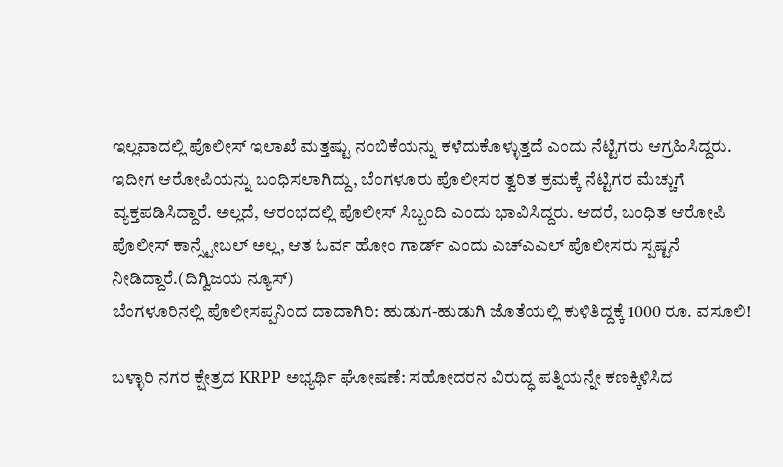ಇಲ್ಲವಾದಲ್ಲಿ ಪೊಲೀಸ್ ಇಲಾಖೆ ಮತ್ತಷ್ಟು ನಂಬಿಕೆಯನ್ನು ಕಳೆದುಕೊಳ್ಳುತ್ತದೆ ಎಂದು ನೆಟ್ಟಿಗರು ಆಗ್ರಹಿಸಿದ್ದರು.
ಇದೀಗ ಆರೋಪಿಯನ್ನು ಬಂಧಿಸಲಾಗಿದ್ದು, ಬೆಂಗಳೂರು ಪೊಲೀಸರ ತ್ವರಿತ ಕ್ರಮಕ್ಕೆ ನೆಟ್ಟಿಗರ ಮೆಚ್ಚುಗೆ ವ್ಯಕ್ತಪಡಿಸಿದ್ದಾರೆ. ಅಲ್ಲದೆ, ಆರಂಭದಲ್ಲಿ ಪೊಲೀಸ್ ಸಿಬ್ಬಂದಿ ಎಂದು ಭಾವಿಸಿದ್ದರು. ಆದರೆ, ಬಂಧಿತ ಆರೋಪಿ ಪೊಲೀಸ್ ಕಾನ್ಸ್ಟೇಬಲ್ ಅಲ್ಲ, ಆತ ಓರ್ವ ಹೋಂ ಗಾರ್ಡ್ ಎಂದು ಎಚ್ಎಎಲ್ ಪೊಲೀಸರು ಸ್ಪಷ್ಟನೆ ನೀಡಿದ್ದಾರೆ.(ದಿಗ್ವಿಜಯ ನ್ಯೂಸ್)
ಬೆಂಗಳೂರಿನಲ್ಲಿ ಪೊಲೀಸಪ್ಪನಿಂದ ದಾದಾಗಿರಿ: ಹುಡುಗ-ಹುಡುಗಿ ಜೊತೆಯಲ್ಲಿ ಕುಳಿತಿದ್ದಕ್ಕೆ 1000 ರೂ. ವಸೂಲಿ!

ಬಳ್ಳಾರಿ ನಗರ ಕ್ಷೇತ್ರದ KRPP ಅಭ್ಯರ್ಥಿ ಘೋಷಣೆ: ಸಹೋದರನ ವಿರುದ್ಧ ಪತ್ನಿಯನ್ನೇ ಕಣಕ್ಕಿಳಿಸಿದ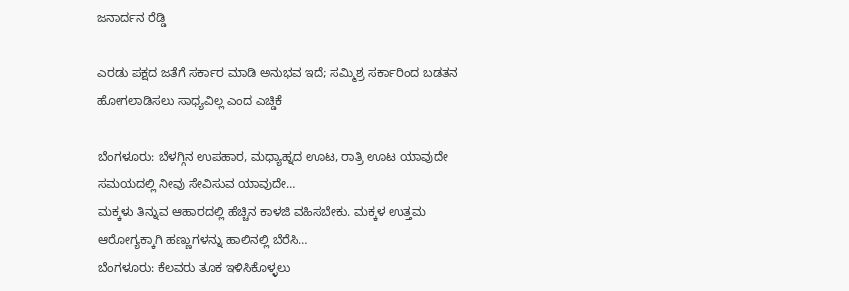ಜನಾರ್ದನ ರೆಡ್ಡಿ

ಎರಡು ಪಕ್ಷದ ಜತೆಗೆ ಸರ್ಕಾರ ಮಾಡಿ ಅನುಭವ ಇದೆ; ಸಮ್ಮಿಶ್ರ ಸರ್ಕಾರಿಂದ ಬಡತನ ಹೋಗಲಾಡಿಸಲು ಸಾಧ್ಯವಿಲ್ಲ ಎಂದ ಎಚ್ಡಿಕೆ

ಬೆಂಗಳೂರು: ಬೆಳಗ್ಗಿನ ಉಪಹಾರ, ಮಧ್ಯಾಹ್ನದ ಊಟ, ರಾತ್ರಿ ಊಟ ಯಾವುದೇ ಸಮಯದಲ್ಲಿ ನೀವು ಸೇವಿಸುವ ಯಾವುದೇ…
ಮಕ್ಕಳು ತಿನ್ನುವ ಆಹಾರದಲ್ಲಿ ಹೆಚ್ಚಿನ ಕಾಳಜಿ ವಹಿಸಬೇಕು. ಮಕ್ಕಳ ಉತ್ತಮ ಆರೋಗ್ಯಕ್ಕಾಗಿ ಹಣ್ಣುಗಳನ್ನು ಹಾಲಿನಲ್ಲಿ ಬೆರೆಸಿ…
ಬೆಂಗಳೂರು: ಕೆಲವರು ತೂಕ ಇಳಿಸಿಕೊಳ್ಳಲು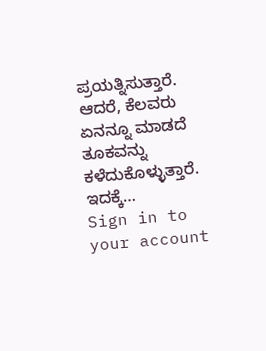ಪ್ರಯತ್ನಿಸುತ್ತಾರೆ. ಆದರೆ, ಕೆಲವರು ಏನನ್ನೂ ಮಾಡದೆ ತೂಕವನ್ನು ಕಳೆದುಕೊಳ್ಳುತ್ತಾರೆ. ಇದಕ್ಕೆ…
Sign in to your account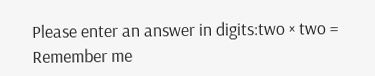Please enter an answer in digits:two × two =
Remember me